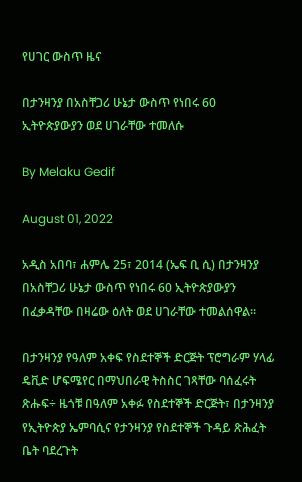የሀገር ውስጥ ዜና

በታንዛንያ በአስቸጋሪ ሁኔታ ውስጥ የነበሩ 60 ኢትዮጵያውያን ወደ ሀገራቸው ተመለሱ

By Melaku Gedif

August 01, 2022

አዲስ አበባ፣ ሐምሌ 25፣ 2014 (ኤፍ ቢ ሲ) በታንዛንያ በአስቸጋሪ ሁኔታ ውስጥ የነበሩ 60 ኢትዮጵያውያን በፈቃዳቸው በዛሬው ዕለት ወደ ሀገራቸው ተመልሰዋል።

በታንዛንያ የዓለም አቀፍ የስደተኞች ድርጅት ፕሮግራም ሃላፊ ዴቪድ ሆፍሜየር በማህበራዊ ትስስር ገጻቸው ባሰፈሩት ጽሑፍ÷ ዜጎቹ በዓለም አቀፉ የስደተኞች ድርጅት፣ በታንዛንያ የኢትዮጵያ ኤምባሲና የታንዛንያ የስደተኞች ጉዳይ ጽሕፈት ቤት ባደረጉት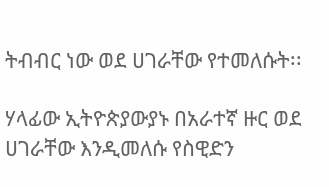ትብብር ነው ወደ ሀገራቸው የተመለሱት፡፡

ሃላፊው ኢትዮጵያውያኑ በአራተኛ ዙር ወደ ሀገራቸው እንዲመለሱ የስዊድን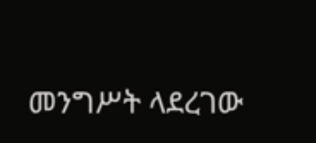መንግሥት ላደረገው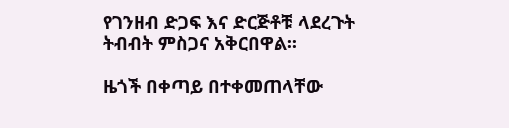የገንዘብ ድጋፍ እና ድርጅቶቹ ላደረጉት ትብብት ምስጋና አቅርበዋል፡፡

ዜጎች በቀጣይ በተቀመጠላቸው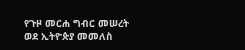የጉዞ መርሐ ግብር መሠረት ወደ ኢትዮጵያ መመለስ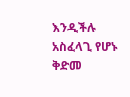እንዲችሉ አስፈላጊ የሆኑ ቅድመ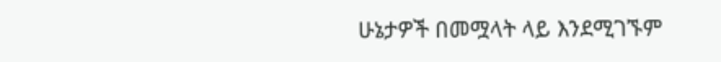ሁኔታዎች በመሟላት ላይ እንደሚገኙም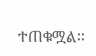ተጠቁሟል፡፡